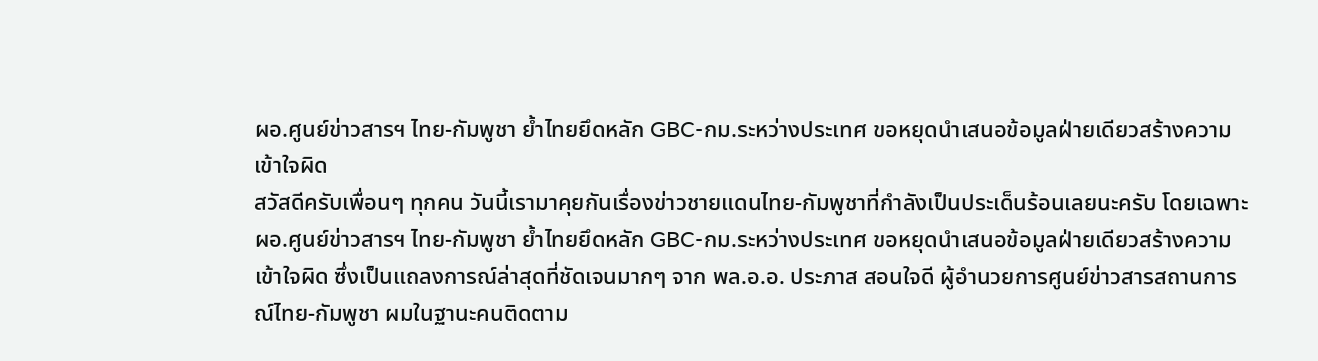ผอ.ศูนย์ข่าวสารฯ ไทย-กัมพูชา ย้ำไทยยึดหลัก GBC-กม.ระหว่างประเทศ ขอหยุดนำเสนอข้อมูลฝ่ายเดียวสร้างความเข้าใจผิด
สวัสดีครับเพื่อนๆ ทุกคน วันนี้เรามาคุยกันเรื่องข่าวชายแดนไทย-กัมพูชาที่กำลังเป็นประเด็นร้อนเลยนะครับ โดยเฉพาะ ผอ.ศูนย์ข่าวสารฯ ไทย-กัมพูชา ย้ำไทยยึดหลัก GBC-กม.ระหว่างประเทศ ขอหยุดนำเสนอข้อมูลฝ่ายเดียวสร้างความเข้าใจผิด ซึ่งเป็นแถลงการณ์ล่าสุดที่ชัดเจนมากๆ จาก พล.อ.อ. ประภาส สอนใจดี ผู้อำนวยการศูนย์ข่าวสารสถานการณ์ไทย-กัมพูชา ผมในฐานะคนติดตาม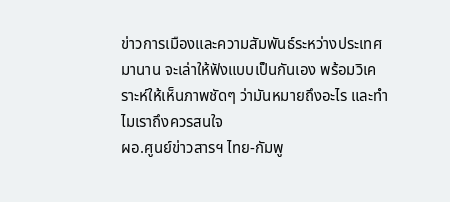ข่าวการเมืองและความสัมพันธ์ระหว่างประเทศมานาน จะเล่าให้ฟังแบบเป็นกันเอง พร้อมวิเคราะห์ให้เห็นภาพชัดๆ ว่ามันหมายถึงอะไร และทำไมเราถึงควรสนใจ
ผอ.ศูนย์ข่าวสารฯ ไทย-กัมพู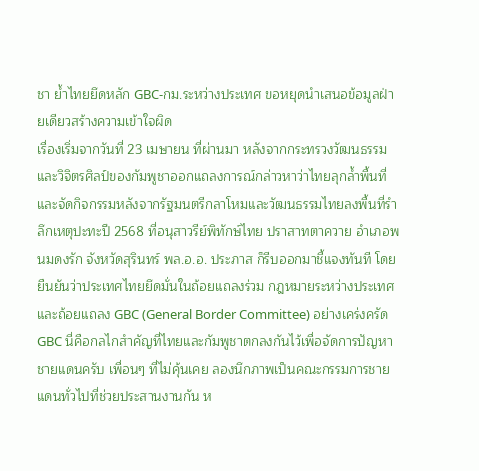ชา ย้ำไทยยึดหลัก GBC-กม.ระหว่างประเทศ ขอหยุดนำเสนอข้อมูลฝ่ายเดียวสร้างความเข้าใจผิด
เรื่องเริ่มจากวันที่ 23 เมษายน ที่ผ่านมา หลังจากกระทรวงวัฒนธรรมและวิจิตรศิลป์ของกัมพูชาออกแถลงการณ์กล่าวหาว่าไทยลุกล้ำพื้นที่และจัดกิจกรรมหลังจากรัฐมนตรีกลาโหมและวัฒนธรรมไทยลงพื้นที่รำลึกเหตุปะทะปี 2568 ที่อนุสาวรีย์พิทักษ์ไทย ปราสาทตาควาย อำเภอพนมดงรัก จังหวัดสุรินทร์ พล.อ.อ. ประภาส ก็รีบออกมาชี้แจงทันที โดยยืนยันว่าประเทศไทยยึดมั่นในถ้อยแถลงร่วม กฎหมายระหว่างประเทศ และถ้อยแถลง GBC (General Border Committee) อย่างเคร่งครัด
GBC นี่คือกลไกสำคัญที่ไทยและกัมพูชาตกลงกันไว้เพื่อจัดการปัญหาชายแดนครับ เพื่อนๆ ที่ไม่คุ้นเคย ลองนึกภาพเป็นคณะกรรมการชายแดนทั่วไปที่ช่วยประสานงานกัน ห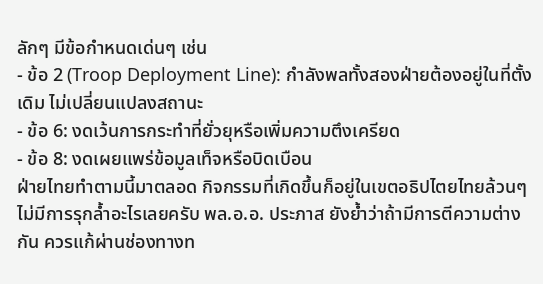ลักๆ มีข้อกำหนดเด่นๆ เช่น
- ข้อ 2 (Troop Deployment Line): กำลังพลทั้งสองฝ่ายต้องอยู่ในที่ตั้งเดิม ไม่เปลี่ยนแปลงสถานะ
- ข้อ 6: งดเว้นการกระทำที่ยั่วยุหรือเพิ่มความตึงเครียด
- ข้อ 8: งดเผยแพร่ข้อมูลเท็จหรือบิดเบือน
ฝ่ายไทยทำตามนี้มาตลอด กิจกรรมที่เกิดขึ้นก็อยู่ในเขตอธิปไตยไทยล้วนๆ ไม่มีการรุกล้ำอะไรเลยครับ พล.อ.อ. ประภาส ยังย้ำว่าถ้ามีการตีความต่างกัน ควรแก้ผ่านช่องทางท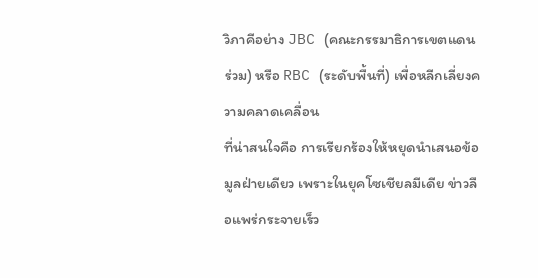วิภาคีอย่าง JBC (คณะกรรมาธิการเขตแดนร่วม) หรือ RBC (ระดับพื้นที่) เพื่อหลีกเลี่ยงความคลาดเคลื่อน
ที่น่าสนใจคือ การเรียกร้องให้หยุดนำเสนอข้อมูลฝ่ายเดียว เพราะในยุคโซเชียลมีเดีย ข่าวลือแพร่กระจายเร็ว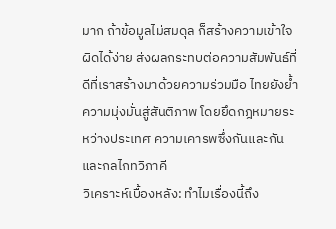มาก ถ้าข้อมูลไม่สมดุล ก็สร้างความเข้าใจผิดได้ง่าย ส่งผลกระทบต่อความสัมพันธ์ที่ดีที่เราสร้างมาด้วยความร่วมมือ ไทยยังย้ำความมุ่งมั่นสู่สันติภาพ โดยยึดกฎหมายระหว่างประเทศ ความเคารพซึ่งกันและกัน และกลไกทวิภาคี
วิเคราะห์เบื้องหลัง: ทำไมเรื่องนี้ถึง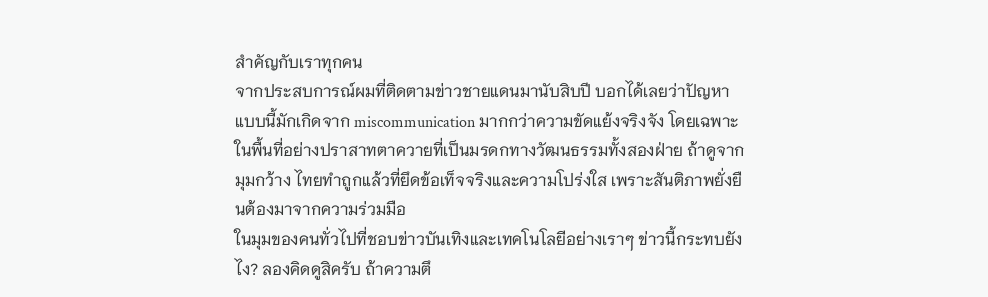สำคัญกับเราทุกคน
จากประสบการณ์ผมที่ติดตามข่าวชายแดนมานับสิบปี บอกได้เลยว่าปัญหาแบบนี้มักเกิดจาก miscommunication มากกว่าความขัดแย้งจริงจัง โดยเฉพาะในพื้นที่อย่างปราสาทตาควายที่เป็นมรดกทางวัฒนธรรมทั้งสองฝ่าย ถ้าดูจากมุมกว้าง ไทยทำถูกแล้วที่ยึดข้อเท็จจริงและความโปร่งใส เพราะสันติภาพยั่งยืนต้องมาจากความร่วมมือ
ในมุมของคนทั่วไปที่ชอบข่าวบันเทิงและเทคโนโลยีอย่างเราๆ ข่าวนี้กระทบยังไง? ลองคิดดูสิครับ ถ้าความตึ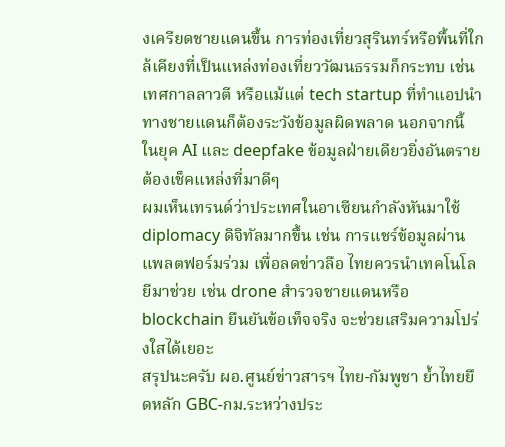งเครียดชายแดนขึ้น การท่องเที่ยวสุรินทร์หรือพื้นที่ใกล้เคียงที่เป็นแหล่งท่องเที่ยววัฒนธรรมก็กระทบ เช่น เทศกาลลาวตี หรือแม้แต่ tech startup ที่ทำแอปนำทางชายแดนก็ต้องระวังข้อมูลผิดพลาด นอกจากนี้ ในยุค AI และ deepfake ข้อมูลฝ่ายเดียวยิ่งอันตราย ต้องเช็คแหล่งที่มาดีๆ
ผมเห็นเทรนด์ว่าประเทศในอาเซียนกำลังหันมาใช้ diplomacy ดิจิทัลมากขึ้น เช่น การแชร์ข้อมูลผ่านแพลตฟอร์มร่วม เพื่อลดข่าวลือ ไทยควรนำเทคโนโลยีมาช่วย เช่น drone สำรวจชายแดนหรือ blockchain ยืนยันข้อเท็จจริง จะช่วยเสริมความโปร่งใสได้เยอะ
สรุปนะครับ ผอ.ศูนย์ข่าวสารฯ ไทย-กัมพูชา ย้ำไทยยึดหลัก GBC-กม.ระหว่างประ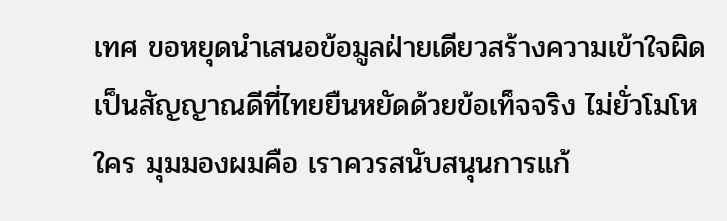เทศ ขอหยุดนำเสนอข้อมูลฝ่ายเดียวสร้างความเข้าใจผิด เป็นสัญญาณดีที่ไทยยืนหยัดด้วยข้อเท็จจริง ไม่ยั่วโมโหใคร มุมมองผมคือ เราควรสนับสนุนการแก้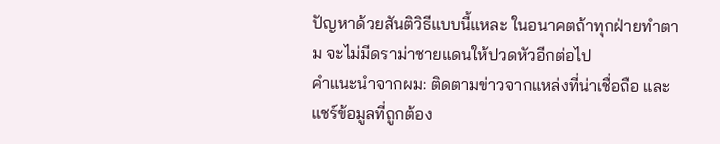ปัญหาด้วยสันติวิธีแบบนี้แหละ ในอนาคตถ้าทุกฝ่ายทำตาม จะไม่มีดราม่าชายแดนให้ปวดหัวอีกต่อไป
คำแนะนำจากผม: ติดตามข่าวจากแหล่งที่น่าเชื่อถือ และแชร์ข้อมูลที่ถูกต้อง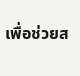เพื่อช่วยส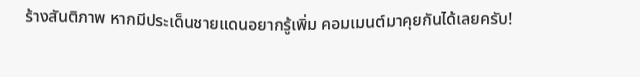ร้างสันติภาพ หากมีประเด็นชายแดนอยากรู้เพิ่ม คอมเมนต์มาคุยกันได้เลยครับ!